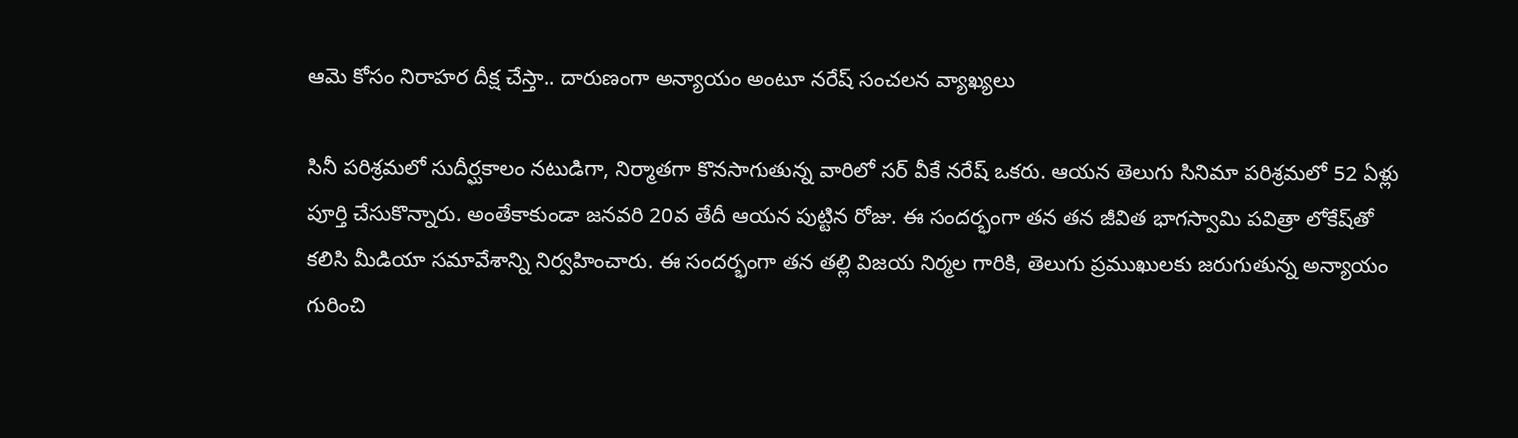ఆమె కోసం నిరాహర దీక్ష చేస్తా.. దారుణంగా అన్యాయం అంటూ నరేష్ సంచలన వ్యాఖ్యలు

సినీ పరిశ్రమలో సుదీర్ఘకాలం నటుడిగా, నిర్మాతగా కొనసాగుతున్న వారిలో సర్ వీకే నరేష్ ఒకరు. ఆయన తెలుగు సినిమా పరిశ్రమలో 52 ఏళ్లు పూర్తి చేసుకొన్నారు. అంతేకాకుండా జనవరి 20వ తేదీ ఆయన పుట్టిన రోజు. ఈ సందర్భంగా తన తన జీవిత భాగస్వామి పవిత్రా లోకేష్‌తో కలిసి మీడియా సమావేశాన్ని నిర్వహించారు. ఈ సందర్భంగా తన తల్లి విజయ నిర్మల గారికి, తెలుగు ప్రముఖులకు జరుగుతున్న అన్యాయం గురించి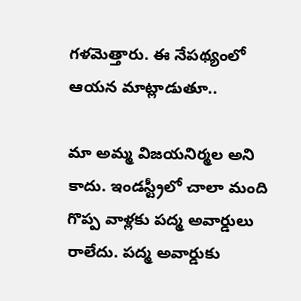గళమెత్తారు. ఈ నేపథ్యంలో ఆయన మాట్లాడుతూ..

మా అమ్మ విజయనిర్మల అని కాదు. ఇండస్ట్రీలో చాలా మంది గొప్ప వాళ్లకు పద్మ అవార్డులు రాలేదు. పద్మ అవార్డుకు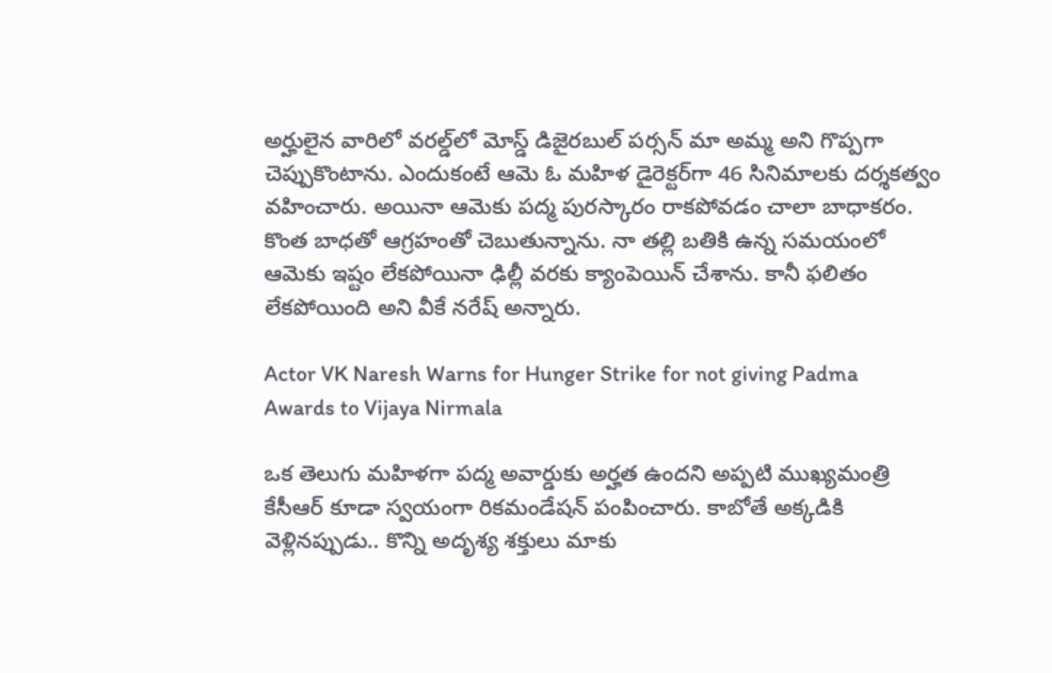అర్హులైన వారిలో వరల్డ్‌లో మోస్డ్ డిజైరబుల్ పర్సన్ మా అమ్మ అని గొప్పగా చెప్పుకొంటాను. ఎందుకంటే ఆమె ఓ మహిళ డైరెక్టర్‌గా 46 సినిమాలకు దర్శకత్వం వహించారు. అయినా ఆమెకు పద్మ పురస్కారం రాకపోవడం చాలా బాధాకరం. కొంత బాధతో ఆగ్రహంతో చెబుతున్నాను. నా తల్లి బతికి ఉన్న సమయంలో ఆమెకు ఇష్టం లేకపోయినా ఢిల్లీ వరకు క్యాంపెయిన్ చేశాను. కానీ ఫలితం లేకపోయింది అని వీకే నరేష్ అన్నారు.

Actor VK Naresh Warns for Hunger Strike for not giving Padma Awards to Vijaya Nirmala

ఒక తెలుగు మహిళగా పద్మ అవార్డుకు అర్హత ఉందని అప్పటి ముఖ్యమంత్రి కేసీఆర్ కూడా స్వయంగా రికమండేషన్ పంపించారు. కాబోతే అక్కడికి వెళ్లినప్పుడు.. కొన్ని అదృశ్య శక్తులు మాకు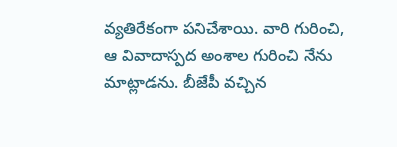వ్యతిరేకంగా పనిచేశాయి. వారి గురించి, ఆ వివాదాస్పద అంశాల గురించి నేను మాట్లాడను. బీజేపీ వచ్చిన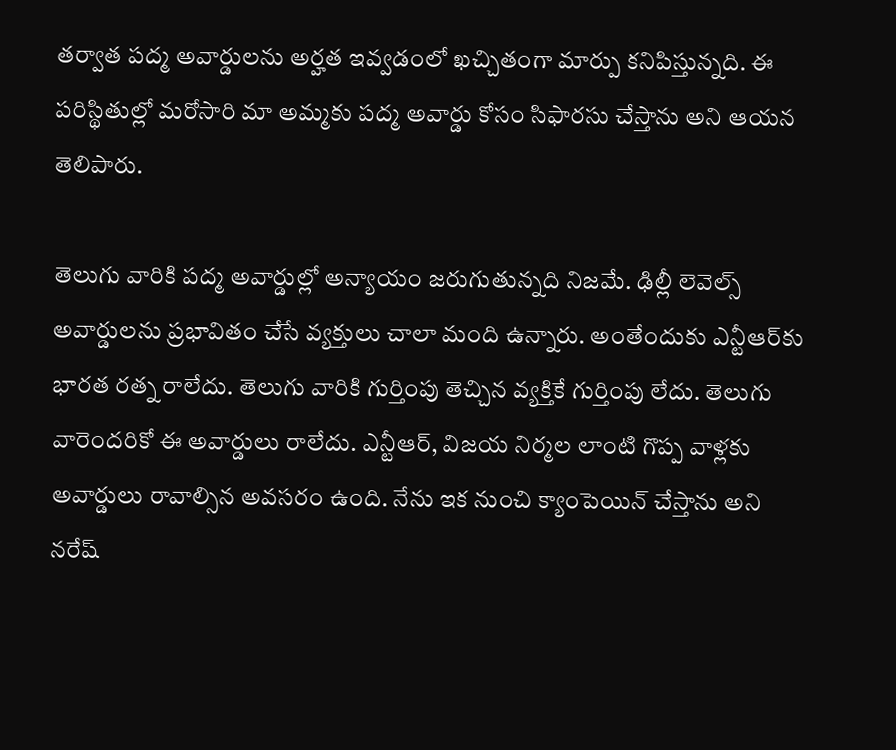తర్వాత పద్మ అవార్డులను అర్హత ఇవ్వడంలో ఖచ్చితంగా మార్పు కనిపిస్తున్నది. ఈ పరిస్థితుల్లో మరోసారి మా అమ్మకు పద్మ అవార్డు కోసం సిఫారసు చేస్తాను అని ఆయన తెలిపారు.

తెలుగు వారికి పద్మ అవార్డుల్లో అన్యాయం జరుగుతున్నది నిజమే. ఢిల్లీ లెవెల్స్ అవార్డులను ప్రభావితం చేసే వ్యక్తులు చాలా మంది ఉన్నారు. అంతేందుకు ఎన్టీఆర్‌కు భారత రత్న రాలేదు. తెలుగు వారికి గుర్తింపు తెచ్చిన వ్యక్తికే గుర్తింపు లేదు. తెలుగు వారెందరికో ఈ అవార్డులు రాలేదు. ఎన్టీఆర్, విజయ నిర్మల లాంటి గొప్ప వాళ్లకు అవార్డులు రావాల్సిన అవసరం ఉంది. నేను ఇక నుంచి క్యాంపెయిన్ చేస్తాను అని నరేష్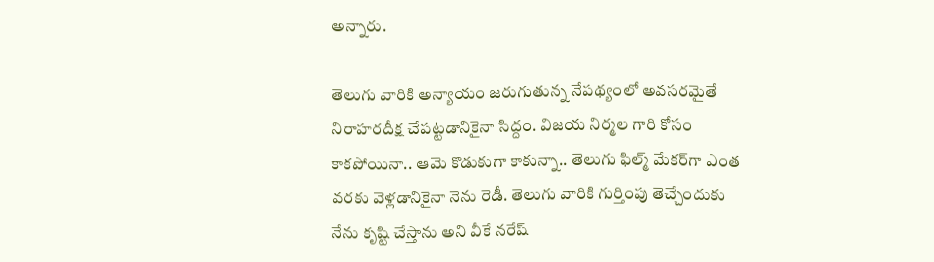అన్నారు.

తెలుగు వారికి అన్యాయం జరుగుతున్న నేపథ్యంలో అవసరమైతే నిరాహరదీక్ష చేపట్టడానికైనా సిద్దం. విజయ నిర్మల గారి కోసం కాకపోయినా.. ఆమె కొడుకుగా కాకున్నా.. తెలుగు ఫిల్మ్ మేకర్‌గా ఎంత వరకు వెళ్లడానికైనా నెను రెడీ. తెలుగు వారికి గుర్తింపు తెచ్చేందుకు నేను కృష్టి చేస్తాను అని వీకే నరేష్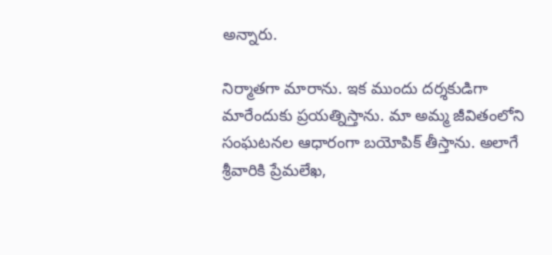అన్నారు.

నిర్మాతగా మారాను. ఇక ముందు దర్శకుడిగా మారేందుకు ప్రయత్నిస్తాను. మా అమ్మ జీవితంలోని సంఘటనల ఆధారంగా బయోపిక్ తీస్తాను. అలాగే శ్రీవారికి ప్రేమలేఖ,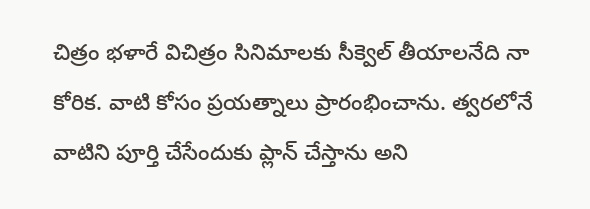చిత్రం భళారే విచిత్రం సినిమాలకు సీక్వెల్ తీయాలనేది నా కోరిక. వాటి కోసం ప్రయత్నాలు ప్రారంభించాను. త్వరలోనే వాటిని పూర్తి చేసేందుకు ప్లాన్ చేస్తాను అని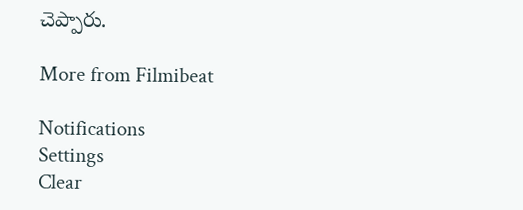చెప్పారు.

More from Filmibeat

Notifications
Settings
Clear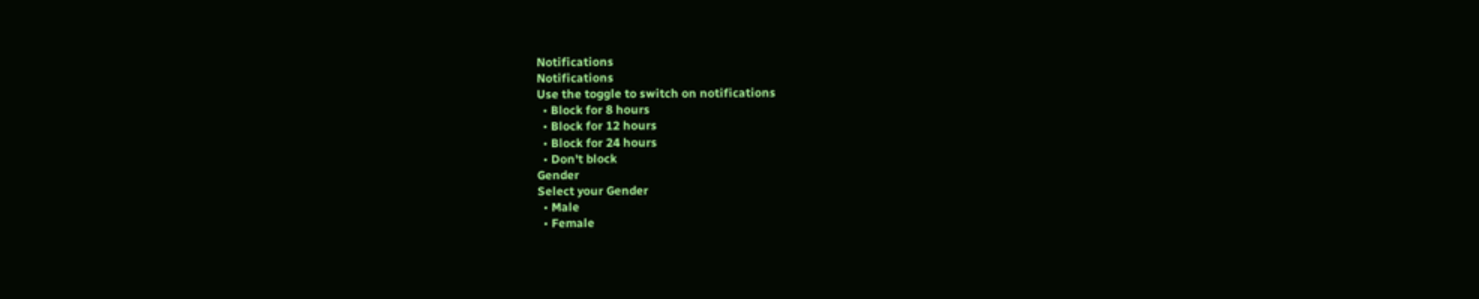Notifications
Notifications
Use the toggle to switch on notifications
  • Block for 8 hours
  • Block for 12 hours
  • Block for 24 hours
  • Don't block
Gender
Select your Gender
  • Male
  • Female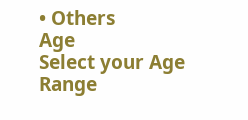• Others
Age
Select your Age Range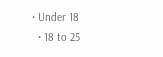• Under 18
  • 18 to 25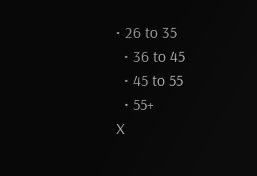• 26 to 35
  • 36 to 45
  • 45 to 55
  • 55+
X